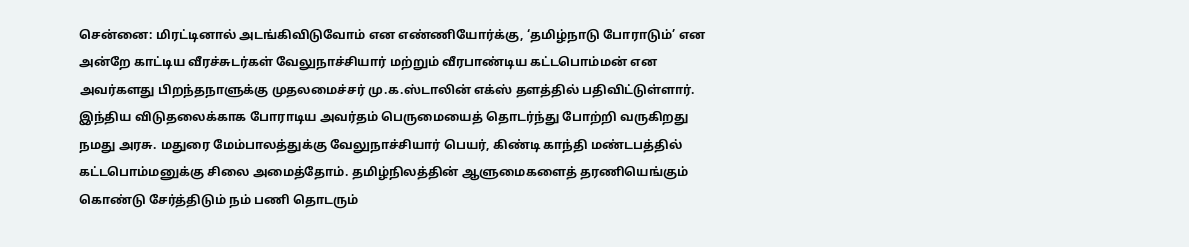சென்னை: மிரட்டினால் அடங்கிவிடுவோம் என எண்ணியோர்க்கு, ‘தமிழ்நாடு போராடும்’ என அன்றே காட்டிய வீரச்சுடர்கள் வேலுநாச்சியார் மற்றும் வீரபாண்டிய கட்டபொம்மன் என அவர்களது பிறந்தநாளுக்கு முதலமைச்சர் மு.க.ஸ்டாலின் எக்ஸ் தளத்தில் பதிவிட்டுள்ளார். இந்திய விடுதலைக்காக போராடிய அவர்தம் பெருமையைத் தொடர்ந்து போற்றி வருகிறது நமது அரசு. மதுரை மேம்பாலத்துக்கு வேலுநாச்சியார் பெயர், கிண்டி காந்தி மண்டபத்தில் கட்டபொம்மனுக்கு சிலை அமைத்தோம். தமிழ்நிலத்தின் ஆளுமைகளைத் தரணியெங்கும் கொண்டு சேர்த்திடும் நம் பணி தொடரும்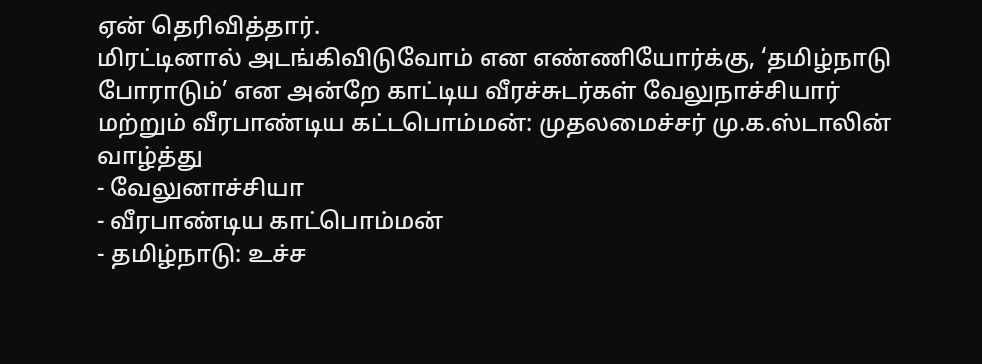ஏன் தெரிவித்தார்.
மிரட்டினால் அடங்கிவிடுவோம் என எண்ணியோர்க்கு, ‘தமிழ்நாடு போராடும்’ என அன்றே காட்டிய வீரச்சுடர்கள் வேலுநாச்சியார் மற்றும் வீரபாண்டிய கட்டபொம்மன்: முதலமைச்சர் மு.க.ஸ்டாலின் வாழ்த்து
- வேலுனாச்சியா
- வீரபாண்டிய காட்பொம்மன்
- தமிழ்நாடு: உச்ச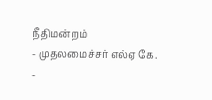நீதிமன்றம்
- முதலமைச்சர் எல்ஏ கே.
-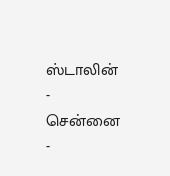ஸ்டாலின்
- சென்னை
-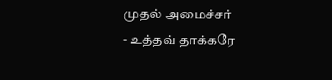முதல் அமைச்சர்
- உத்தவ் தாக்கரே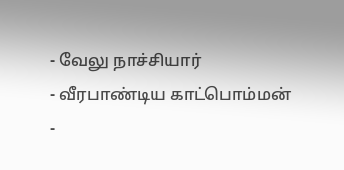- வேலு நாச்சியார்
- வீரபாண்டிய காட்பொம்மன்
-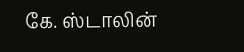கே. ஸ்டாலின்